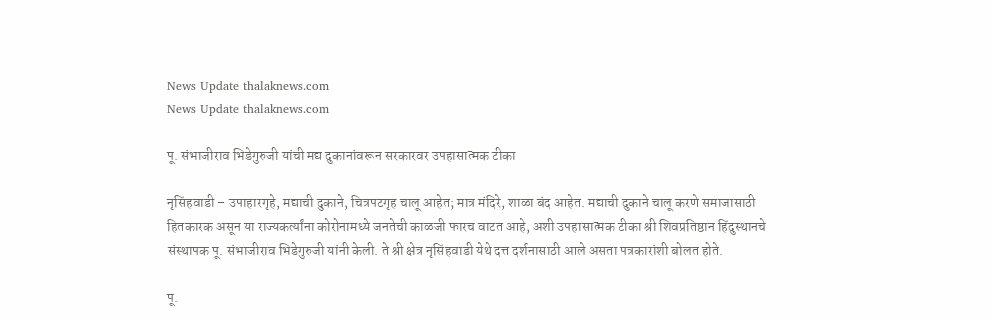News Update thalaknews.com
News Update thalaknews.com

पू. संभाजीराव भिडेगुरुजी यांची मद्य दुकानांवरून सरकारवर उपहासात्मक टीका

नृसिंहवाडी – उपाहारगृहे, मद्याची दुकाने, चित्रपटगृह चालू आहेत; मात्र मंदिरे, शाळा बंद आहेत. मद्याची दुकाने चालू करणे समाजासाठी हितकारक असून या राज्यकर्त्यांना कोरोनामध्ये जनतेची काळजी फारच वाटत आहे, अशी उपहासात्मक टीका श्री शिवप्रतिष्ठान हिंदुस्थानचे संस्थापक पू. संभाजीराव भिडेगुरुजी यांनी केली. ते श्री क्षेत्र नृसिंहवाडी येथे दत्त दर्शनासाठी आले असता पत्रकारांशी बोलत होते.

पू.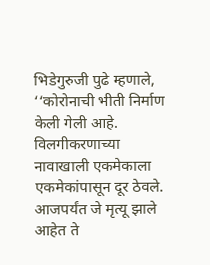भिडेगुरुजी पुढे म्हणाले, ‘‘कोरोनाची भीती निर्माण केली गेली आहे. विलगीकरणाच्या नावाखाली एकमेकाला एकमेकांपासून दूर ठेवले. आजपर्यंत जे मृत्यू झाले आहेत ते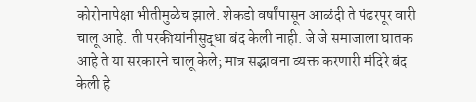कोरोनापेक्षा भीतीमुळेच झाले. शेकडो वर्षांपासून आळंदी ते पंढरपूर वारी चालू आहे. ती परकीयांनीसुद्धा बंद केली नाही. जे जे समाजाला घातक आहे ते या सरकारने चालू केले; मात्र सद्भावना व्यक्त करणारी मंदिरे बंद केली हे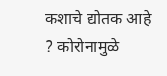कशाचे द्योतक आहे ? कोरोनामुळे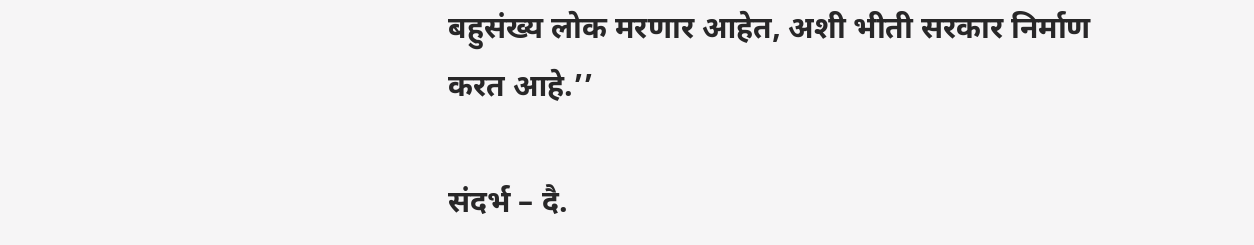बहुसंख्य लोक मरणार आहेत, अशी भीती सरकार निर्माण करत आहे.’’

संदर्भ – दै.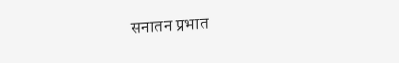सनातन प्रभात